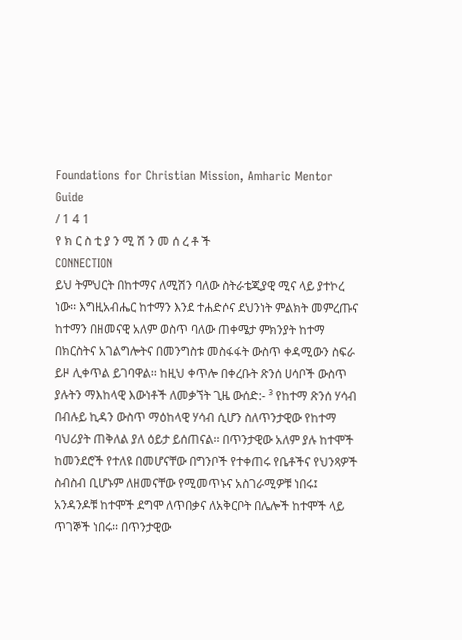Foundations for Christian Mission, Amharic Mentor Guide
/ 1 4 1
የ ክ ር ስ ቲ ያ ን ሚ ሽ ን መ ሰ ረ ቶ ች
CONNECTION
ይህ ትምህርት በከተማና ለሚሽን ባለው ስትራቴጂያዊ ሚና ላይ ያተኮረ ነው፡፡ እግዚአብሔር ከተማን እንደ ተሐድሶና ደህንነት ምልክት መምረጡና ከተማን በዘመናዊ አለም ወስጥ ባለው ጠቀሜታ ምክንያት ከተማ በክርስትና አገልግሎትና በመንግስቱ መስፋፋት ውስጥ ቀዳሚውን ስፍራ ይዞ ሊቀጥል ይገባዋል፡፡ ከዚህ ቀጥሎ በቀረቡት ጽንሰ ሀሳቦች ውስጥ ያሉትን ማእከላዊ እውነቶች ለመቃኘት ጊዜ ውሰድ:- ³ የከተማ ጽንሰ ሃሳብ በብሉይ ኪዳን ውስጥ ማዕከላዊ ሃሳብ ሲሆን ስለጥንታዊው የከተማ ባህሪያት ጠቅለል ያለ ዕይታ ይሰጠናል፡፡ በጥንታዊው አለም ያሉ ከተሞች ከመንደሮች የተለዩ በመሆናቸው በግንቦች የተቀጠሩ የቤቶችና የህንጻዎች ስብስብ ቢሆኑም ለዘመናቸው የሚመጥኑና አስገራሚዎቹ ነበሩ፤ አንዳንዶቹ ከተሞች ደግሞ ለጥበቃና ለአቅርቦት በሌሎች ከተሞች ላይ ጥገኞች ነበሩ፡፡ በጥንታዊው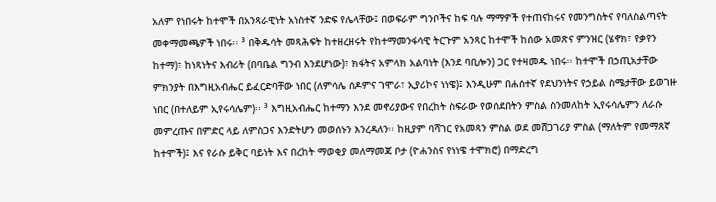አለም የነበሩት ከተሞች በአንጻራዊነት አነስተኛ ንድፍ የሌላቸው፤ በወፍራም ግንቦችና ከፍ ባሉ ማማዎች የተጠናከሩና የመንግስትና የባለስልጣናት መቀማመጫዎች ነበሩ፡፡ ³ በቅዱሳት መጻሕፍት ከተዘረዘሩት የከተማመንፋሳዊ ትርጉም አንጻር ከተሞች ከሰው አመጽና ምንዝር (ሄኖክ፣ የቃየን ከተማ)፣ ከነጻነትና እብሪት (በባቤል ግንብ እንደሆነው)፣ ክፋትና አምላክ አልባነት (እንደ ባቢሎን) ጋር የተዛመዱ ነበሩ፡፡ ከተሞች በኃጢአታቸው ምክንያት በእግዚአብሔር ይፈርድባቸው ነበር (ለምሳሌ ሰዶምና ገሞራ፣ ኢያሪኮና ነነዌ)፤ እንዲሁም በሐሰተኛ የደህንነትና የኃይል ስሜታቸው ይወገዙ ነበር (በተለይም ኢየሩሳሌም)፡፡ ³ እግዚአብሔር ከተማን እንደ መኖሪያውና የበረከት ስፍራው የወሰደበትን ምስል ስንመለከት ኢየሩሳሌምን ለራሱ መምረጡና በምድር ላይ ለምስጋና እንድትሆን መወሰኑን እንረዳለን፡፡ ከዚያም ባሻገር የአመጻን ምስል ወደ መሸጋገሪያ ምስል (ማለትም የመማጸኛ ከተሞች)፤ እና የራሱ ይቅር ባይነት እና በረከት ማወቂያ መለማመጃ ቦታ (ዮሐንስና የነነዌ ተሞክሮ) በማድረግ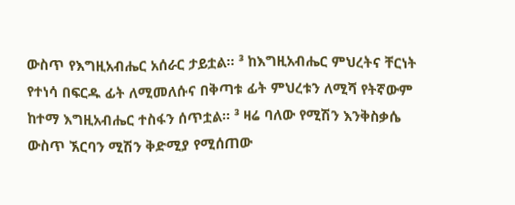ውስጥ የእግዚአብሔር አሰራር ታይቷል፡፡ ³ ከእግዚአብሔር ምህረትና ቸርነት የተነሳ በፍርዱ ፊት ለሚመለሱና በቅጣቱ ፊት ምህረቱን ለሚሻ የትኛውም ከተማ እግዚአብሔር ተስፋን ሰጥቷል፡፡ ³ ዛሬ ባለው የሚሽን እንቅስቃሴ ውስጥ ኧርባን ሚሽን ቅድሚያ የሚሰጠው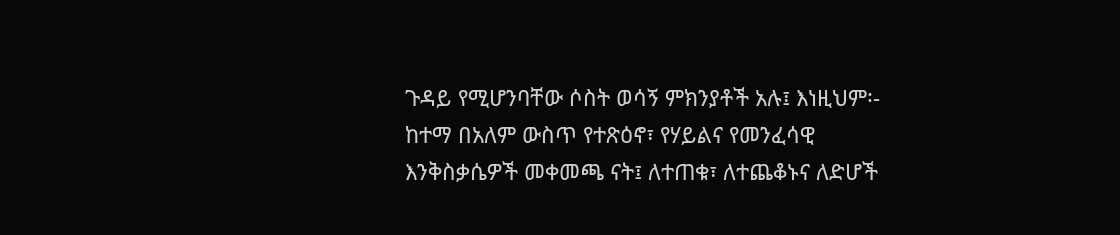ጉዳይ የሚሆንባቸው ሶስት ወሳኝ ምክንያቶች አሉ፤ እነዚህም፡- ከተማ በአለም ውስጥ የተጽዕኖ፣ የሃይልና የመንፈሳዊ እንቅስቃሴዎች መቀመጫ ናት፤ ለተጠቁ፣ ለተጨቆኑና ለድሆች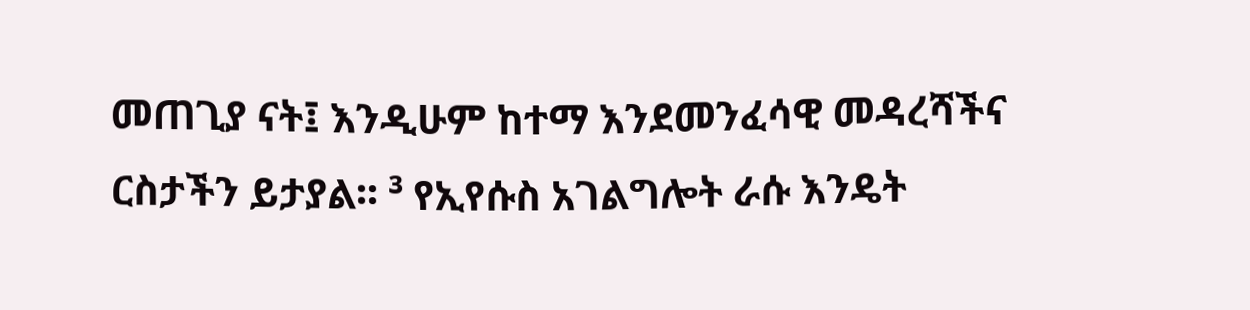መጠጊያ ናት፤ እንዲሁም ከተማ እንደመንፈሳዊ መዳረሻችና ርስታችን ይታያል፡፡ ³ የኢየሱስ አገልግሎት ራሱ እንዴት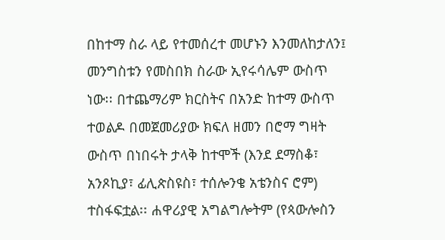በከተማ ስራ ላይ የተመሰረተ መሆኑን እንመለከታለን፤ መንግስቱን የመስበክ ስራው ኢየሩሳሌም ውስጥ ነው፡፡ በተጨማሪም ክርስትና በአንድ ከተማ ውስጥ ተወልዶ በመጀመሪያው ክፍለ ዘመን በሮማ ግዛት ውስጥ በነበሩት ታላቅ ከተሞች (እንደ ደማስቆ፣ አንጾኪያ፣ ፊሊጵስዩስ፣ ተሰሎንቄ አቴንስና ሮም) ተስፋፍቷል፡፡ ሐዋሪያዊ አግልግሎትም (የጳውሎስን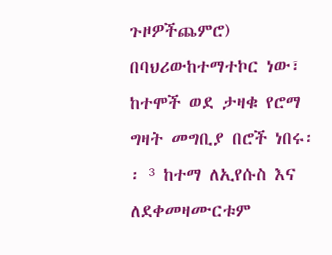ጉዞዎችጨምሮ) በባህሪውከተማተኮር ነው፣ ከተሞች ወደ ታዛቁ የሮማ ግዛት መግቢያ በሮች ነበሩ፡፡ ³ ከተማ ለኢየሱስ እና ለደቀመዛሙርቱም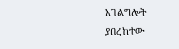አገልግሎት ያበረከተው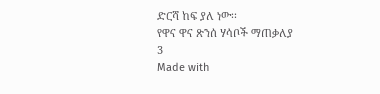ድርሻ ከፍ ያለ ነው፡፡
የዋና ዋና ጽንሰ ሃሳቦች ማጠቃለያ
3
Made with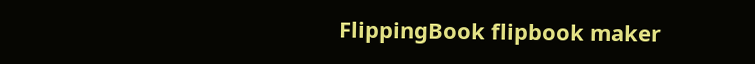FlippingBook flipbook maker